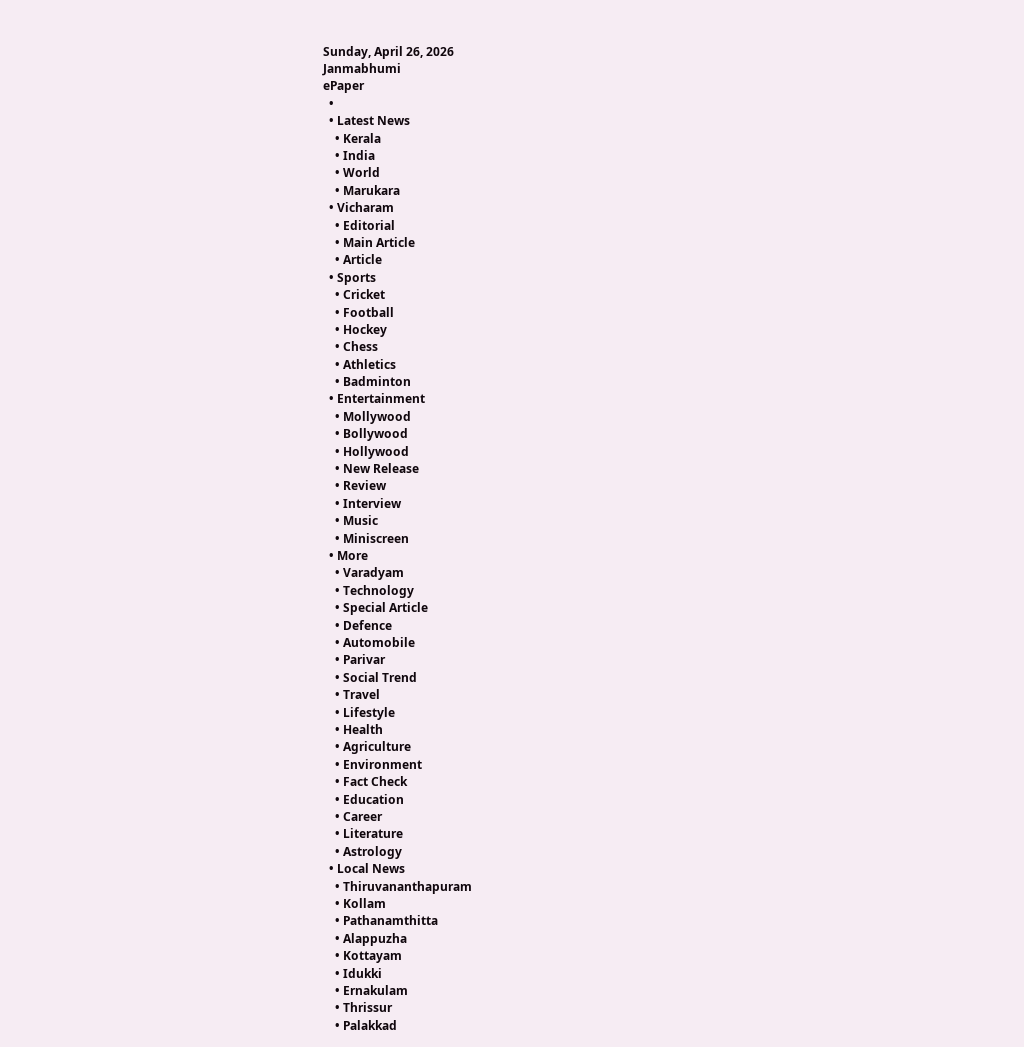Sunday, April 26, 2026
Janmabhumi
ePaper
  •
  • Latest News
    • Kerala
    • India
    • World
    • Marukara
  • Vicharam
    • Editorial
    • Main Article
    • Article
  • Sports
    • Cricket
    • Football
    • Hockey
    • Chess
    • Athletics
    • Badminton
  • Entertainment
    • Mollywood
    • Bollywood
    • Hollywood
    • New Release
    • Review
    • Interview
    • Music
    • Miniscreen
  • More
    • Varadyam
    • Technology
    • Special Article
    • Defence
    • Automobile
    • Parivar
    • Social Trend
    • Travel
    • Lifestyle
    • Health
    • Agriculture
    • Environment
    • Fact Check
    • Education
    • Career
    • Literature
    • Astrology
  • Local News
    • Thiruvananthapuram
    • Kollam
    • Pathanamthitta
    • Alappuzha
    • Kottayam
    • Idukki
    • Ernakulam
    • Thrissur
    • Palakkad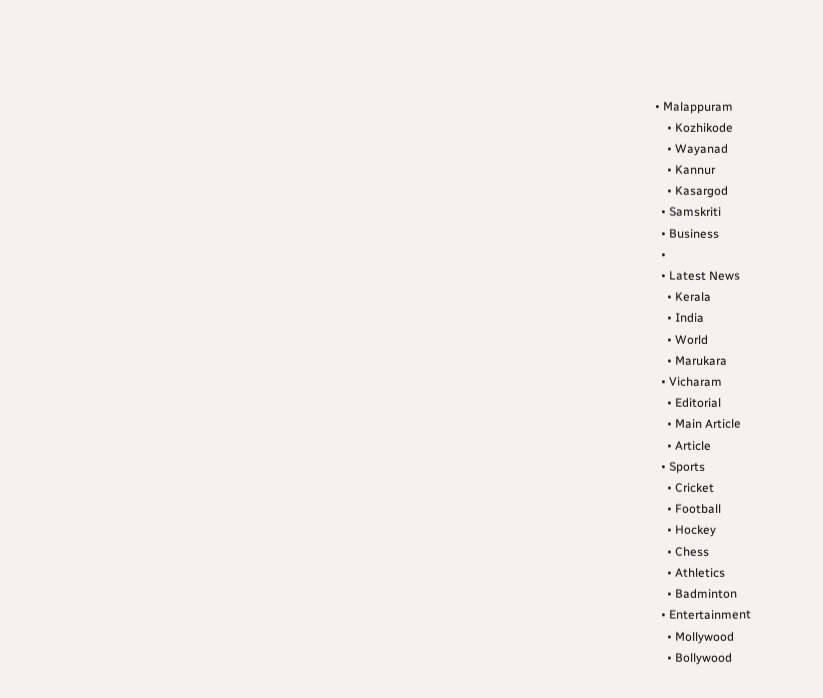• Malappuram
    • Kozhikode
    • Wayanad
    • Kannur
    • Kasargod
  • Samskriti
  • Business
  •
  • Latest News
    • Kerala
    • India
    • World
    • Marukara
  • Vicharam
    • Editorial
    • Main Article
    • Article
  • Sports
    • Cricket
    • Football
    • Hockey
    • Chess
    • Athletics
    • Badminton
  • Entertainment
    • Mollywood
    • Bollywood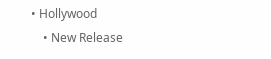• Hollywood
    • New Release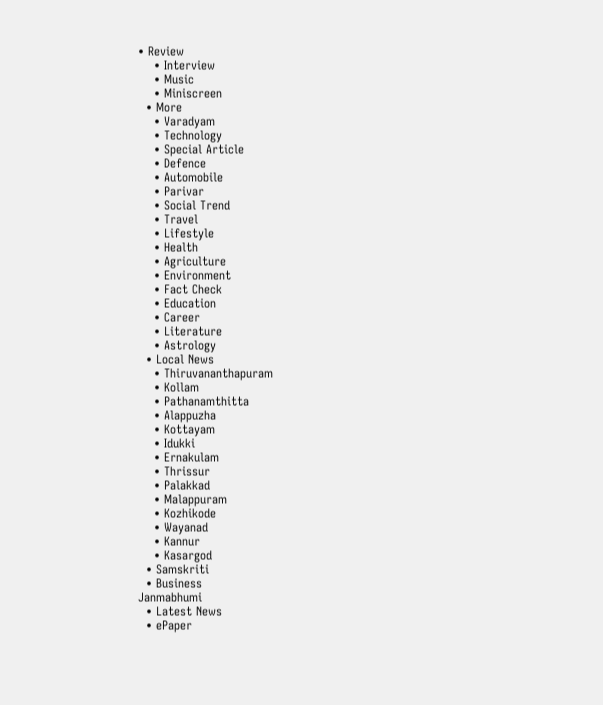• Review
    • Interview
    • Music
    • Miniscreen
  • More
    • Varadyam
    • Technology
    • Special Article
    • Defence
    • Automobile
    • Parivar
    • Social Trend
    • Travel
    • Lifestyle
    • Health
    • Agriculture
    • Environment
    • Fact Check
    • Education
    • Career
    • Literature
    • Astrology
  • Local News
    • Thiruvananthapuram
    • Kollam
    • Pathanamthitta
    • Alappuzha
    • Kottayam
    • Idukki
    • Ernakulam
    • Thrissur
    • Palakkad
    • Malappuram
    • Kozhikode
    • Wayanad
    • Kannur
    • Kasargod
  • Samskriti
  • Business
Janmabhumi
  • Latest News
  • ePaper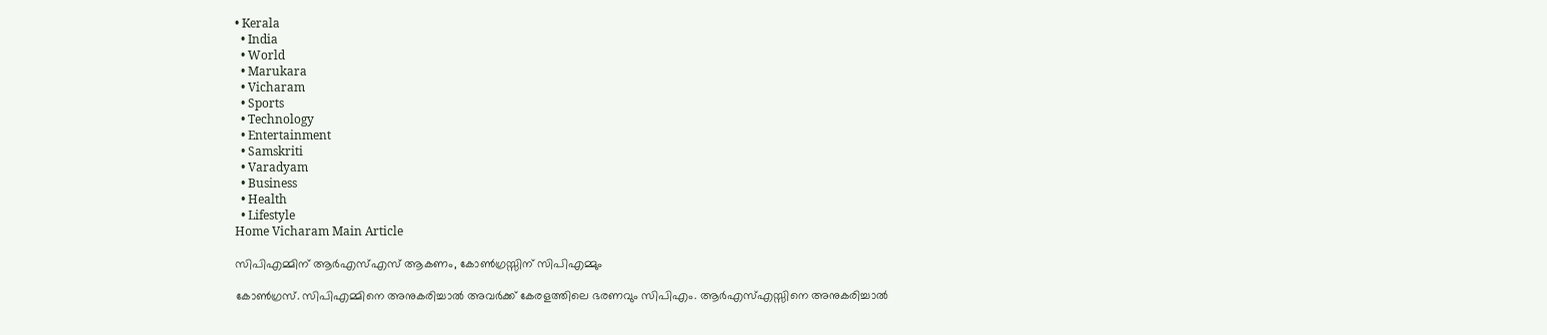• Kerala
  • India
  • World
  • Marukara
  • Vicharam
  • Sports
  • Technology
  • Entertainment
  • Samskriti
  • Varadyam
  • Business
  • Health
  • Lifestyle
Home Vicharam Main Article

സിപിഎമ്മിന് ആര്‍എസ്എസ് ആകണം, കോണ്‍ഗ്രസ്സിന് സിപിഎമ്മും

കോണ്‍ഗ്രസ്. സിപിഎമ്മിനെ അനുകരിച്ചാല്‍ അവര്‍ക്ക് കേരളത്തിലെ ഭരണവും സിപിഎം. ആര്‍എസ്എസ്സിനെ അനുകരിച്ചാല്‍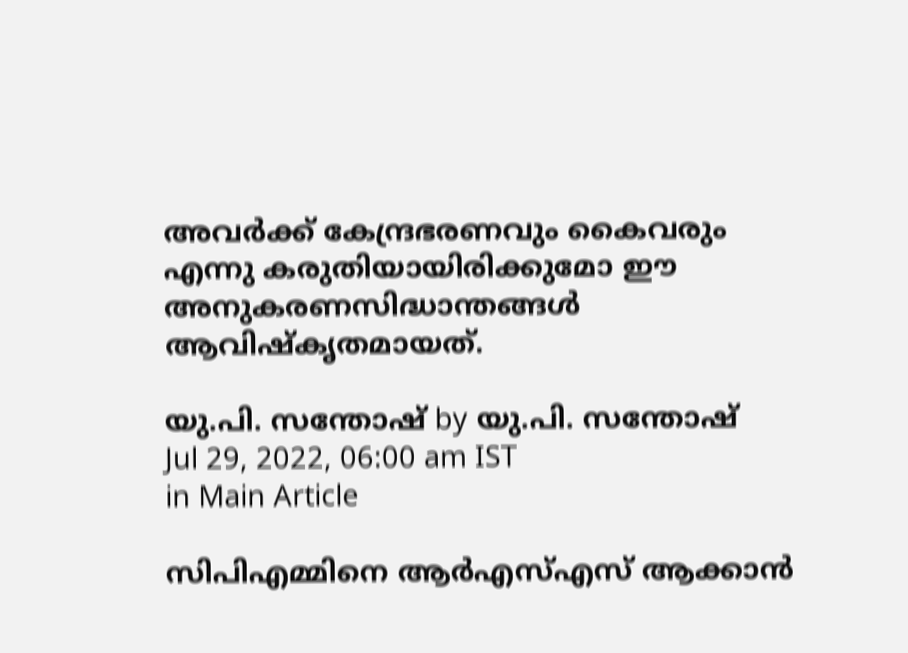അവര്‍ക്ക് കേന്ദ്രഭരണവും കൈവരും എന്നു കരുതിയായിരിക്കുമോ ഈ അനുകരണസിദ്ധാന്തങ്ങള്‍ ആവിഷ്‌കൃതമായത്.

യു.പി. സന്തോഷ് by യു.പി. സന്തോഷ്
Jul 29, 2022, 06:00 am IST
in Main Article

സിപിഎമ്മിനെ ആര്‍എസ്എസ് ആക്കാന്‍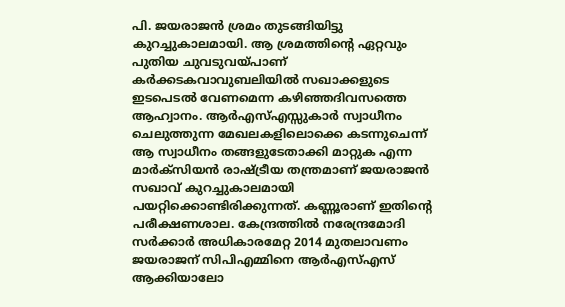പി. ജയരാജന്‍ ശ്രമം തുടങ്ങിയിട്ടു കുറച്ചുകാലമായി. ആ ശ്രമത്തിന്റെ ഏറ്റവും പുതിയ ചുവടുവയ്‌പാണ് കര്‍ക്കടകവാവുബലിയില്‍ സഖാക്കളുടെ ഇടപെടല്‍ വേണമെന്ന കഴിഞ്ഞദിവസത്തെ ആഹ്വാനം. ആര്‍എസ്എസ്സുകാര്‍ സ്വാധീനം ചെലുത്തുന്ന മേഖലകളിലൊക്കെ കടന്നുചെന്ന് ആ സ്വാധീനം തങ്ങളുടേതാക്കി മാറ്റുക എന്ന മാര്‍ക്‌സിയന്‍ രാഷ്‌ട്രീയ തന്ത്രമാണ് ജയരാജന്‍ സഖാവ് കുറച്ചുകാലമായി പയറ്റിക്കൊണ്ടിരിക്കുന്നത്. കണ്ണൂരാണ് ഇതിന്റെ പരീക്ഷണശാല. കേന്ദ്രത്തില്‍ നരേന്ദ്രമോദി സര്‍ക്കാര്‍ അധികാരമേറ്റ 2014 മുതലാവണം ജയരാജന് സിപിഎമ്മിനെ ആര്‍എസ്എസ് ആക്കിയാലോ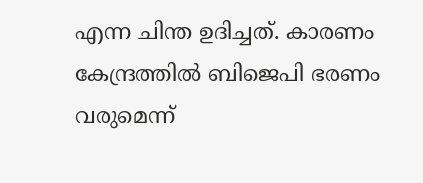എന്ന ചിന്ത ഉദിച്ചത്. കാരണം കേന്ദ്രത്തില്‍ ബിജെപി ഭരണം വരുമെന്ന്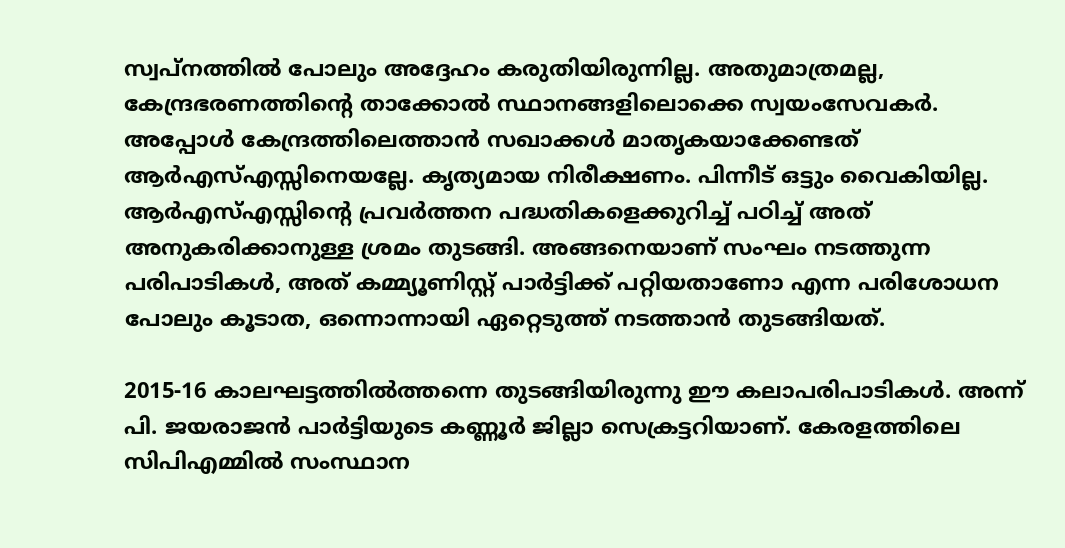സ്വപ്‌നത്തില്‍ പോലും അദ്ദേഹം കരുതിയിരുന്നില്ല. അതുമാത്രമല്ല, കേന്ദ്രഭരണത്തിന്റെ താക്കോല്‍ സ്ഥാനങ്ങളിലൊക്കെ സ്വയംസേവകര്‍. അപ്പോള്‍ കേന്ദ്രത്തിലെത്താന്‍ സഖാക്കള്‍ മാതൃകയാക്കേണ്ടത് ആര്‍എസ്എസ്സിനെയല്ലേ. കൃത്യമായ നിരീക്ഷണം. പിന്നീട് ഒട്ടും വൈകിയില്ല. ആര്‍എസ്എസ്സിന്റെ പ്രവര്‍ത്തന പദ്ധതികളെക്കുറിച്ച് പഠിച്ച് അത് അനുകരിക്കാനുള്ള ശ്രമം തുടങ്ങി. അങ്ങനെയാണ് സംഘം നടത്തുന്ന പരിപാടികള്‍, അത് കമ്മ്യൂണിസ്റ്റ് പാര്‍ട്ടിക്ക് പറ്റിയതാണോ എന്ന പരിശോധന പോലും കൂടാത, ഒന്നൊന്നായി ഏറ്റെടുത്ത് നടത്താന്‍ തുടങ്ങിയത്.

2015-16 കാലഘട്ടത്തില്‍ത്തന്നെ തുടങ്ങിയിരുന്നു ഈ കലാപരിപാടികള്‍. അന്ന് പി. ജയരാജന്‍ പാര്‍ട്ടിയുടെ കണ്ണൂര്‍ ജില്ലാ സെക്രട്ടറിയാണ്. കേരളത്തിലെ സിപിഎമ്മില്‍ സംസ്ഥാന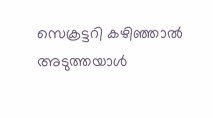സെക്രട്ടറി കഴിഞ്ഞാല്‍ അടുത്തയാള്‍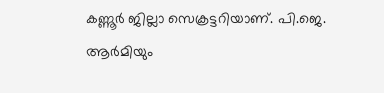കണ്ണൂര്‍ ജില്ലാ സെക്രട്ടറിയാണ്. പി.ജെ. ആര്‍മിയും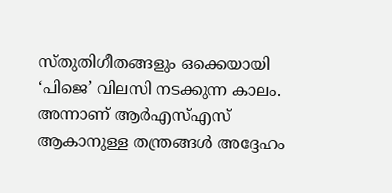സ്തുതിഗീതങ്ങളും ഒക്കെയായി ‘പിജെ’ വിലസി നടക്കുന്ന കാലം. അന്നാണ് ആര്‍എസ്എസ് ആകാനുള്ള തന്ത്രങ്ങള്‍ അദ്ദേഹം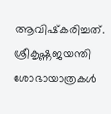ആവിഷ്‌കരിച്ചത്. ശ്രീകൃഷ്ണജയന്തി ശോഭായാത്രകള്‍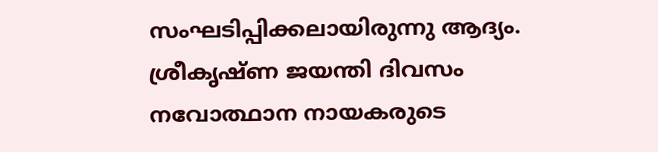സംഘടിപ്പിക്കലായിരുന്നു ആദ്യം. ശ്രീകൃഷ്ണ ജയന്തി ദിവസം നവോത്ഥാന നായകരുടെ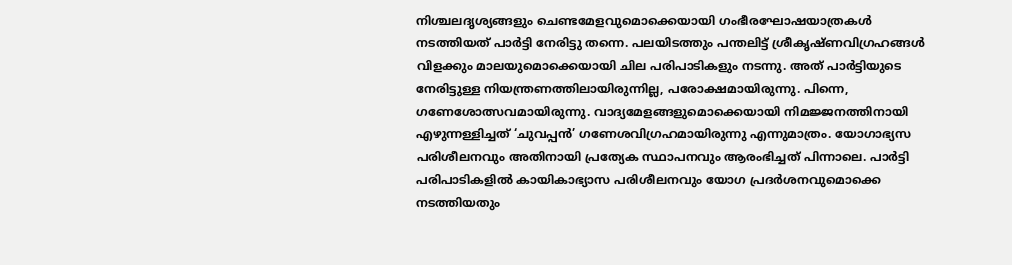നിശ്ചലദൃശ്യങ്ങളും ചെണ്ടമേളവുമൊക്കെയായി ഗംഭീരഘോഷയാത്രകള്‍ നടത്തിയത് പാര്‍ട്ടി നേരിട്ടു തന്നെ. പലയിടത്തും പന്തലിട്ട് ശ്രീകൃഷ്ണവിഗ്രഹങ്ങള്‍ വിളക്കും മാലയുമൊക്കെയായി ചില പരിപാടികളും നടന്നു. അത് പാര്‍ട്ടിയുടെ നേരിട്ടുള്ള നിയന്ത്രണത്തിലായിരുന്നില്ല, പരോക്ഷമായിരുന്നു. പിന്നെ, ഗണേശോത്സവമായിരുന്നു. വാദ്യമേളങ്ങളുമൊക്കെയായി നിമജ്ജനത്തിനായി എഴുന്നള്ളിച്ചത് ‘ചുവപ്പന്‍’ ഗണേശവിഗ്രഹമായിരുന്നു എന്നുമാത്രം. യോഗാഭ്യസ പരിശീലനവും അതിനായി പ്രത്യേക സ്ഥാപനവും ആരംഭിച്ചത് പിന്നാലെ. പാര്‍ട്ടി പരിപാടികളില്‍ കായികാഭ്യാസ പരിശീലനവും യോഗ പ്രദര്‍ശനവുമൊക്കെ നടത്തിയതും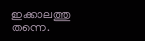ഇക്കാലത്തു തന്നെ.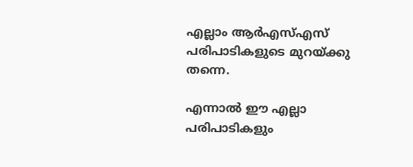എല്ലാം ആര്‍എസ്എസ് പരിപാടികളുടെ മുറയ്‌ക്കു തന്നെ.

എന്നാല്‍ ഈ എല്ലാ പരിപാടികളും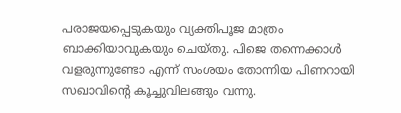പരാജയപ്പെടുകയും വ്യക്തിപൂജ മാത്രം ബാക്കിയാവുകയും ചെയ്തു. പിജെ തന്നെക്കാള്‍ വളരുന്നുണ്ടോ എന്ന് സംശയം തോന്നിയ പിണറായി സഖാവിന്റെ കൂച്ചുവിലങ്ങും വന്നു.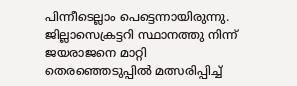പിന്നീടെല്ലാം പെട്ടെന്നായിരുന്നു. ജില്ലാസെക്രട്ടറി സ്ഥാനത്തു നിന്ന് ജയരാജനെ മാറ്റി തെരഞ്ഞെടുപ്പില്‍ മത്സരിപ്പിച്ച്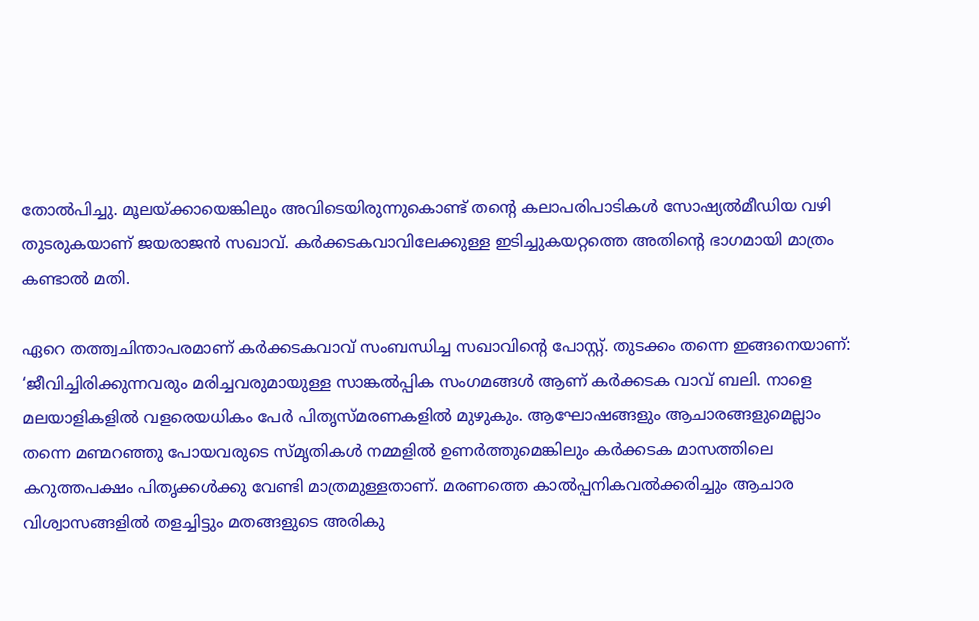തോല്‍പിച്ചു. മൂലയ്‌ക്കായെങ്കിലും അവിടെയിരുന്നുകൊണ്ട് തന്റെ കലാപരിപാടികള്‍ സോഷ്യല്‍മീഡിയ വഴി തുടരുകയാണ് ജയരാജന്‍ സഖാവ്. കര്‍ക്കടകവാവിലേക്കുള്ള ഇടിച്ചുകയറ്റത്തെ അതിന്റെ ഭാഗമായി മാത്രം കണ്ടാല്‍ മതി.

ഏറെ തത്ത്വചിന്താപരമാണ് കര്‍ക്കടകവാവ് സംബന്ധിച്ച സഖാവിന്റെ പോസ്റ്റ്. തുടക്കം തന്നെ ഇങ്ങനെയാണ്: ‘ജീവിച്ചിരിക്കുന്നവരും മരിച്ചവരുമായുള്ള സാങ്കല്‍പ്പിക സംഗമങ്ങള്‍ ആണ് കര്‍ക്കടക വാവ് ബലി. നാളെ മലയാളികളില്‍ വളരെയധികം പേര്‍ പിതൃസ്മരണകളില്‍ മുഴുകും. ആഘോഷങ്ങളും ആചാരങ്ങളുമെല്ലാം തന്നെ മണ്മറഞ്ഞു പോയവരുടെ സ്മൃതികള്‍ നമ്മളില്‍ ഉണര്‍ത്തുമെങ്കിലും കര്‍ക്കടക മാസത്തിലെ കറുത്തപക്ഷം പിതൃക്കള്‍ക്കു വേണ്ടി മാത്രമുള്ളതാണ്. മരണത്തെ കാല്‍പ്പനികവല്‍ക്കരിച്ചും ആചാര വിശ്വാസങ്ങളില്‍ തളച്ചിട്ടും മതങ്ങളുടെ അരികു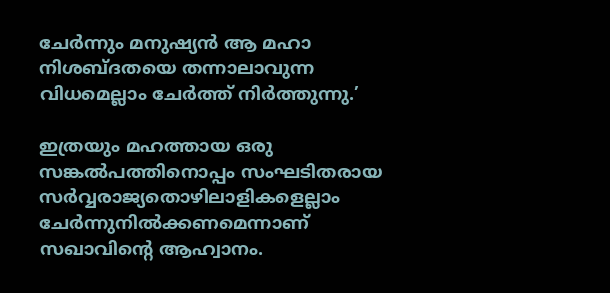ചേര്‍ന്നും മനുഷ്യന്‍ ആ മഹാ നിശബ്ദതയെ തന്നാലാവുന്ന വിധമെല്ലാം ചേര്‍ത്ത് നിര്‍ത്തുന്നു.’

ഇത്രയും മഹത്തായ ഒരു സങ്കല്‍പത്തിനൊപ്പം സംഘടിതരായ സര്‍വ്വരാജ്യതൊഴിലാളികളെല്ലാം ചേര്‍ന്നുനില്‍ക്കണമെന്നാണ് സഖാവിന്റെ ആഹ്വാനം.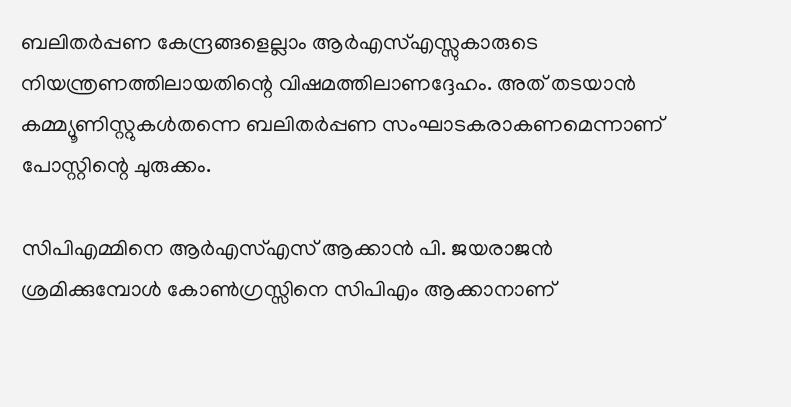ബലിതര്‍പ്പണ കേന്ദ്രങ്ങളെല്ലാം ആര്‍എസ്എസ്സുകാരുടെ നിയന്ത്രണത്തിലായതിന്റെ വിഷമത്തിലാണദ്ദേഹം. അത് തടയാന്‍ കമ്മ്യൂണിസ്റ്റുകള്‍തന്നെ ബലിതര്‍പ്പണ സംഘാടകരാകണമെന്നാണ് പോസ്റ്റിന്റെ ചുരുക്കം.

സിപിഎമ്മിനെ ആര്‍എസ്എസ് ആക്കാന്‍ പി. ജയരാജന്‍ ശ്രമിക്കുമ്പോള്‍ കോണ്‍ഗ്രസ്സിനെ സിപിഎം ആക്കാനാണ്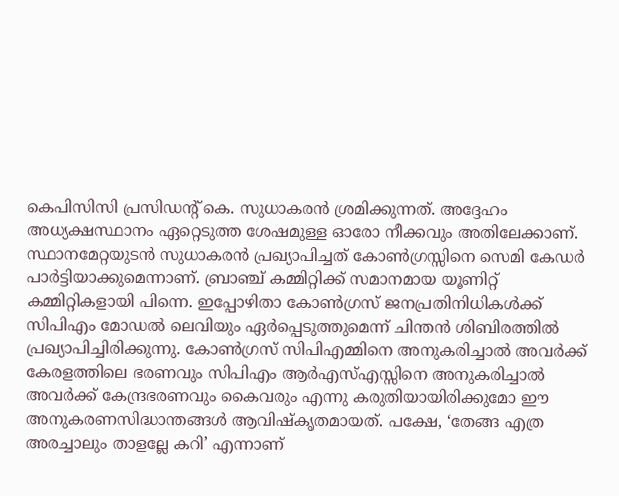കെപിസിസി പ്രസിഡന്റ് കെ. സുധാകരന്‍ ശ്രമിക്കുന്നത്. അദ്ദേഹം അധ്യക്ഷസ്ഥാനം ഏറ്റെടുത്ത ശേഷമുള്ള ഓരോ നീക്കവും അതിലേക്കാണ്. സ്ഥാനമേറ്റയുടന്‍ സുധാകരന്‍ പ്രഖ്യാപിച്ചത് കോണ്‍ഗ്രസ്സിനെ സെമി കേഡര്‍ പാര്‍ട്ടിയാക്കുമെന്നാണ്. ബ്രാഞ്ച് കമ്മിറ്റിക്ക് സമാനമായ യൂണിറ്റ് കമ്മിറ്റികളായി പിന്നെ. ഇപ്പോഴിതാ കോണ്‍ഗ്രസ് ജനപ്രതിനിധികള്‍ക്ക് സിപിഎം മോഡല്‍ ലെവിയും ഏര്‍പ്പെടുത്തുമെന്ന് ചിന്തന്‍ ശിബിരത്തില്‍ പ്രഖ്യാപിച്ചിരിക്കുന്നു. കോണ്‍ഗ്രസ് സിപിഎമ്മിനെ അനുകരിച്ചാല്‍ അവര്‍ക്ക് കേരളത്തിലെ ഭരണവും സിപിഎം ആര്‍എസ്എസ്സിനെ അനുകരിച്ചാല്‍ അവര്‍ക്ക് കേന്ദ്രഭരണവും കൈവരും എന്നു കരുതിയായിരിക്കുമോ ഈ അനുകരണസിദ്ധാന്തങ്ങള്‍ ആവിഷ്‌കൃതമായത്. പക്ഷേ, ‘തേങ്ങ എത്ര അരച്ചാലും താളല്ലേ കറി’ എന്നാണ്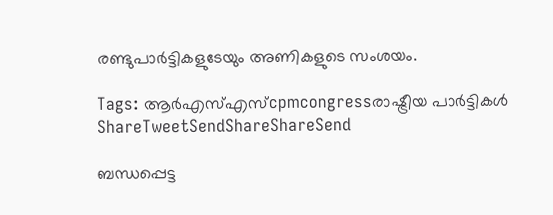രണ്ടുപാര്‍ട്ടികളുടേയും അണികളുടെ സംശയം.

Tags: ആര്‍എസ്എസ്cpmcongressരാഷ്ട്രീയ പാര്‍ട്ടികള്‍
ShareTweetSendShareShareSend

ബന്ധപ്പെട്ട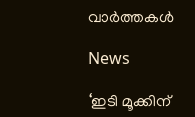വാര്‍ത്തകള്‍

News

‘ഇടി മൂക്കിന്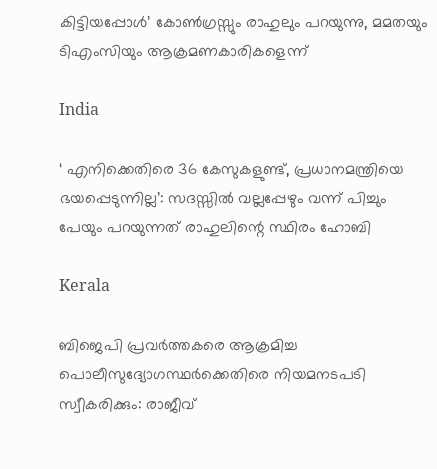കിട്ടിയപ്പോൾ’ കോൺഗ്രസ്സും രാഹുലും പറയുന്നു, മമതയും ടിഎംസിയും ആക്രമണകാരികളെന്ന്

India

‘ എനിക്കെതിരെ 36 കേസുകളുണ്ട്, പ്രധാനമന്ത്രിയെ ഭയപ്പെടുന്നില്ല’: സദസ്സിൽ വല്ലപ്പേഴും വന്ന് പിച്ചും പേയും പറയുന്നത് രാഹുലിന്റെ സ്ഥിരം ഹോബി

Kerala

ബിജെപി പ്രവര്‍ത്തകരെ ആക്രമിച്ച പൊലീസുദ്യോഗസ്ഥര്‍ക്കെതിരെ നിയമനടപടി സ്വീകരിക്കും: രാജീവ്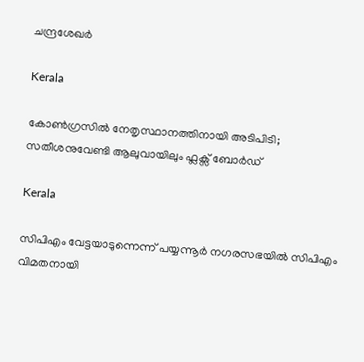ചന്ദ്രശേഖര്‍

Kerala

കോണ്‍ഗ്രസില്‍ നേതൃസ്ഥാനത്തിനായി അടിപിടി; സതീശനുവേണ്ടി ആലുവായിലും ഫ്ലക്സ് ബോര്‍ഡ്

Kerala

സിപിഎം വേട്ടയാടുന്നെന്ന് പയ്യന്നൂര്‍ നഗരസഭയില്‍ സിപിഎം വിമതനായി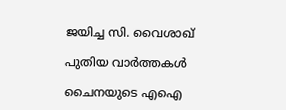ജയിച്ച സി. വൈശാഖ്

പുതിയ വാര്‍ത്തകള്‍

ചൈനയുടെ എഐ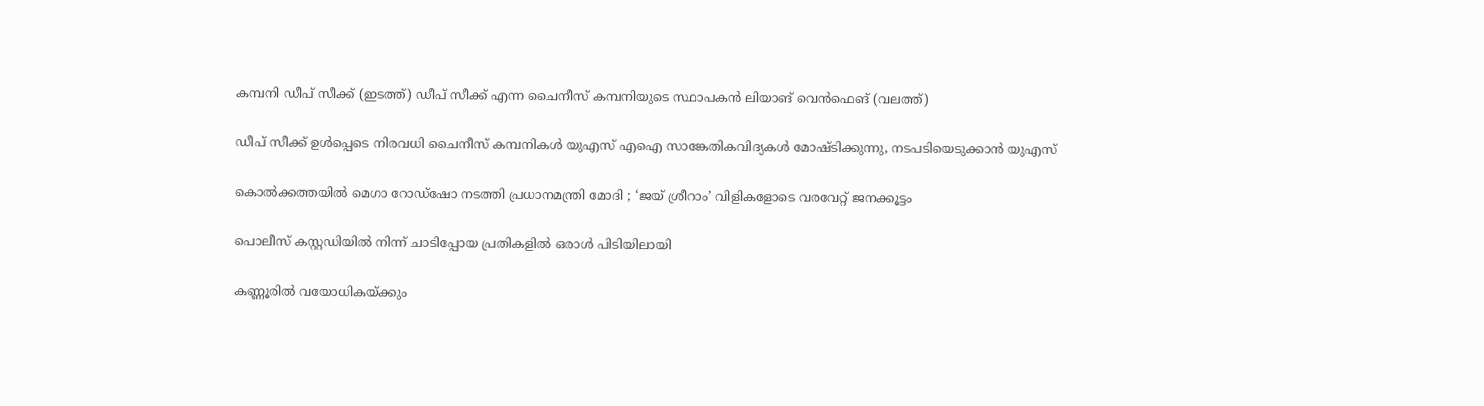കമ്പനി ഡീപ് സീക്ക് (ഇടത്ത്) ഡീപ് സീക്ക് എന്ന ചൈനീസ് കമ്പനിയുടെ സ്ഥാപകന്‍ ലിയാങ് വെന്‍ഫെങ് (വലത്ത്)

ഡീപ് സീക്ക് ഉള്‍പ്പെടെ നിരവധി ചൈനീസ് കമ്പനികൾ യുഎസ് എഐ സാങ്കേതികവിദ്യകള്‍ മോഷ്‌ടിക്കുന്നു, നടപടിയെടുക്കാന്‍ യുഎസ്

കൊൽക്കത്തയിൽ മെഗാ റോഡ്ഷോ നടത്തി പ്രധാനമന്ത്രി മോദി ; ‘ജയ് ശ്രീറാം’ വിളികളോടെ വരവേറ്റ് ജനക്കൂട്ടം

പൊലീസ് കസ്റ്റഡിയില്‍ നിന്ന് ചാടിപ്പോയ പ്രതികളില്‍ ഒരാള്‍ പിടിയിലായി

കണ്ണൂരില്‍ വയോധികയ്‌ക്കും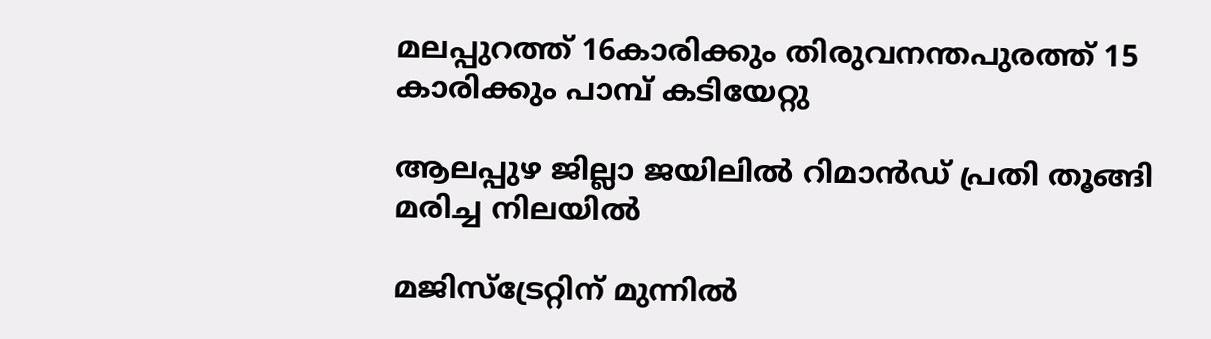മലപ്പുറത്ത് 16കാരിക്കും തിരുവനന്തപുരത്ത് 15 കാരിക്കും പാമ്പ് കടിയേറ്റു

ആലപ്പുഴ ജില്ലാ ജയിലില്‍ റിമാന്‍ഡ് പ്രതി തൂങ്ങി മരിച്ച നിലയില്‍

മജിസ്‌ട്രേറ്റിന് മുന്നില്‍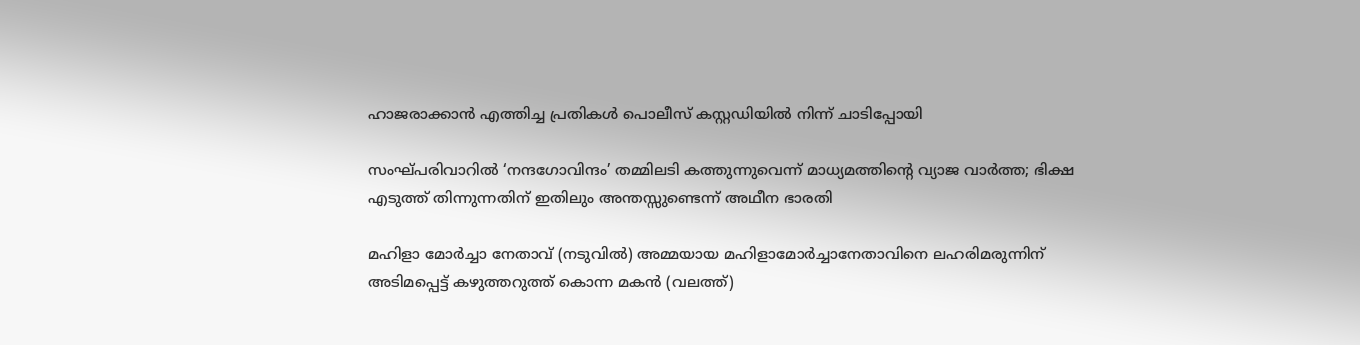ഹാജരാക്കാന്‍ എത്തിച്ച പ്രതികള്‍ പൊലീസ് കസ്റ്റഡിയില്‍ നിന്ന് ചാടിപ്പോയി

സംഘ്പരിവാറിൽ ‘നന്ദഗോവിന്ദം’ തമ്മിലടി കത്തുന്നുവെന്ന് മാധ്യമത്തിന്റെ വ്യാജ വാർത്ത; ഭിക്ഷ എടുത്ത് തിന്നുന്നതിന് ഇതിലും അന്തസ്സുണ്ടെന്ന് അഥീന ഭാരതി

മഹിളാ മോര്‍ച്ചാ നേതാവ് (നടുവില്‍) അമ്മയായ മഹിളാമോര്‍ച്ചാനേതാവിനെ ലഹരിമരുന്നിന് അടിമപ്പെട്ട് കഴുത്തറുത്ത് കൊന്ന മകന്‍ (വലത്ത്)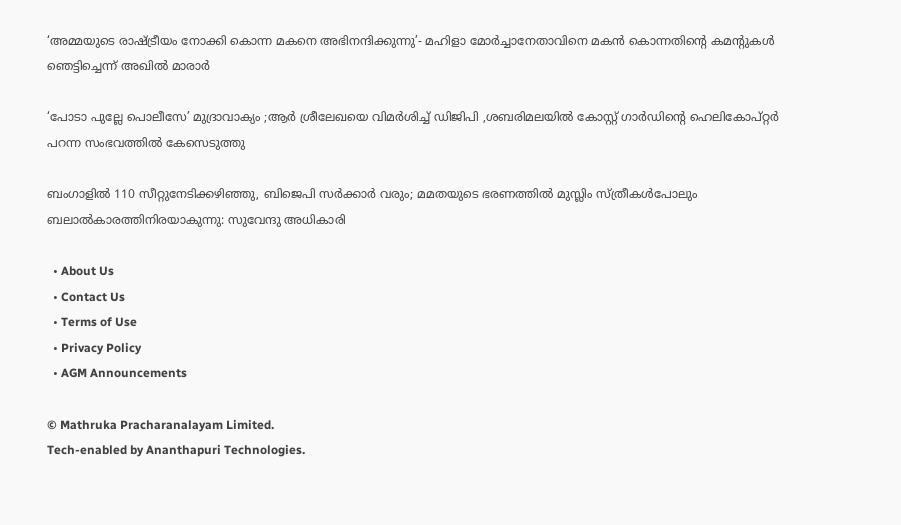‘അമ്മയുടെ രാഷ്‌ട്രീയം നോക്കി കൊന്ന മകനെ അഭിനന്ദിക്കുന്നു’- മഹിളാ മോര്‍ച്ചാനേതാവിനെ മകന്‍ കൊന്നതിന്റെ കമന്‍റുകള്‍ ഞെട്ടിച്ചെന്ന് അഖില്‍ മാരാര്‍

‘പോടാ പുല്ലേ പൊലീസേ’ മുദ്രാവാക്യം ;ആര്‍ ശ്രീലേഖയെ വിമര്‍ശിച്ച് ഡിജിപി ,ശബരിമലയില്‍ കോസ്റ്റ് ഗാര്‍ഡിന്റെ ഹെലികോപ്റ്റര്‍ പറന്ന സംഭവത്തില്‍ കേസെടുത്തു

ബംഗാളിൽ 110 സീറ്റുനേടിക്കഴിഞ്ഞു, ബിജെപി സർക്കാർ വരും; മമതയുടെ ഭരണത്തിൽ മുസ്ലിം സ്ത്രീകൾപോലും ബലാൽകാരത്തിനിരയാകുന്നു: സുവേന്ദു അധികാരി

  • About Us
  • Contact Us
  • Terms of Use
  • Privacy Policy
  • AGM Announcements

© Mathruka Pracharanalayam Limited.
Tech-enabled by Ananthapuri Technologies.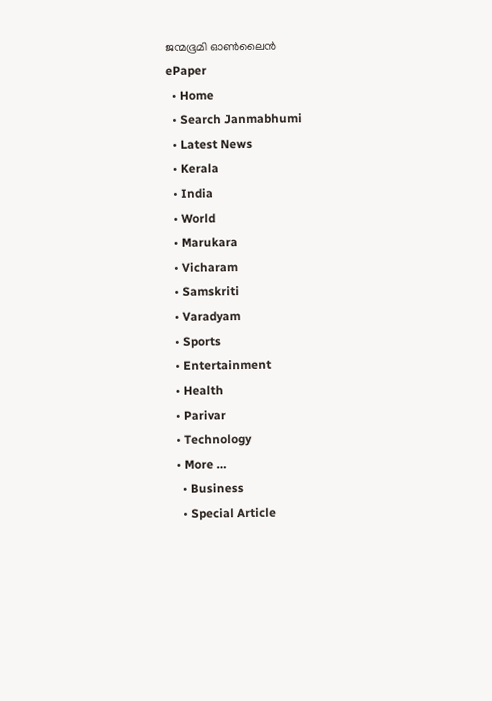ജന്മഭൂമി ഓണ്‍ലൈന്‍
ePaper
  • Home
  • Search Janmabhumi
  • Latest News
  • Kerala
  • India
  • World
  • Marukara
  • Vicharam
  • Samskriti
  • Varadyam
  • Sports
  • Entertainment
  • Health
  • Parivar
  • Technology
  • More …
    • Business
    • Special Article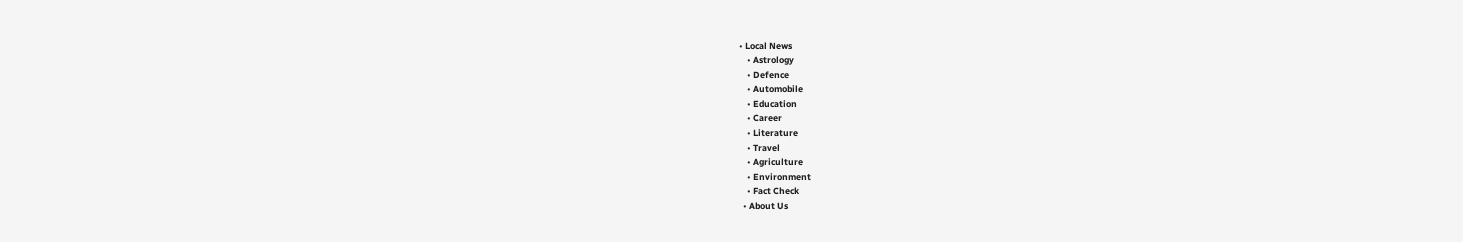• Local News
    • Astrology
    • Defence
    • Automobile
    • Education
    • Career
    • Literature
    • Travel
    • Agriculture
    • Environment
    • Fact Check
  • About Us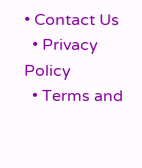• Contact Us
  • Privacy Policy
  • Terms and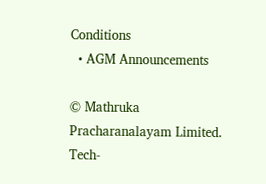Conditions
  • AGM Announcements

© Mathruka Pracharanalayam Limited.
Tech-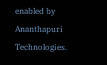enabled by Ananthapuri Technologies.